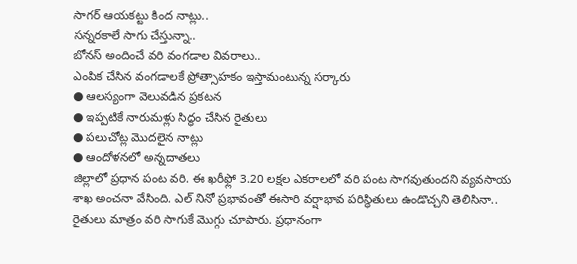సాగర్ ఆయకట్టు కింద నాట్లు..
సన్నరకాలే సాగు చేస్తున్నా..
బోనస్ అందించే వరి వంగడాల వివరాలు..
ఎంపిక చేసిన వంగడాలకే ప్రోత్సాహకం ఇస్తామంటున్న సర్కారు
● ఆలస్యంగా వెలువడిన ప్రకటన
● ఇప్పటికే నారుమళ్లు సిద్ధం చేసిన రైతులు
● పలుచోట్ల మొదలైన నాట్లు
● ఆందోళనలో అన్నదాతలు
జిల్లాలో ప్రధాన పంట వరి. ఈ ఖరీఫ్లో 3.20 లక్షల ఎకరాలలో వరి పంట సాగవుతుందని వ్యవసాయ శాఖ అంచనా వేసింది. ఎల్ నినో ప్రభావంతో ఈసారి వర్షాభావ పరిస్థితులు ఉండొచ్చని తెలిసినా.. రైతులు మాత్రం వరి సాగుకే మొగ్గు చూపారు. ప్రధానంగా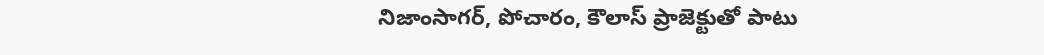నిజాంసాగర్, పోచారం, కౌలాస్ ప్రాజెక్టుతో పాటు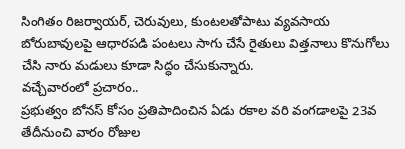సింగితం రిజర్వాయర్, చెరువులు, కుంటలతోపాటు వ్యవసాయ బోరుబావులపై ఆధారపడి పంటలు సాగు చేసే రైతులు విత్తనాలు కొనుగోలు చేసి నారు మడులు కూడా సిద్ధం చేసుకున్నారు.
వచ్చేవారంలో ప్రచారం..
ప్రభుత్వం బోనస్ కోసం ప్రతిపాదించిన ఏడు రకాల వరి వంగడాలపై 23వ తేదీనుంచి వారం రోజుల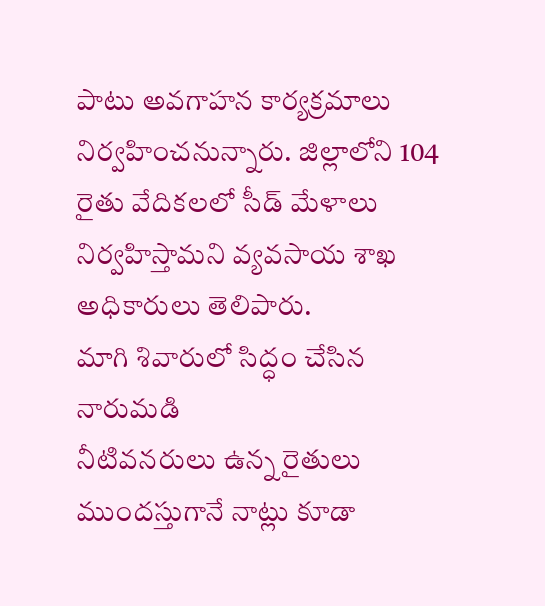పాటు అవగాహన కార్యక్రమాలు నిర్వహించనున్నారు. జిల్లాలోని 104 రైతు వేదికలలో సీడ్ మేళాలు నిర్వహిస్తామని వ్యవసాయ శాఖ అధికారులు తెలిపారు.
మాగి శివారులో సిద్ధం చేసిన నారుమడి
నీటివనరులు ఉన్న రైతులు ముందస్తుగానే నాట్లు కూడా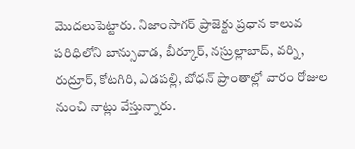మొదలుపెట్టారు. నిజాంసాగర్ ప్రాజెక్టు ప్రధాన కాలువ పరిధిలోని బాన్సువాడ, బీర్కూర్, నస్రుల్లాబాద్, వర్ని, రుద్రూర్, కోటగిరి, ఎడపల్లి, బోధన్ ప్రాంతాల్లో వారం రోజుల నుంచి నాట్లు వేస్తున్నారు.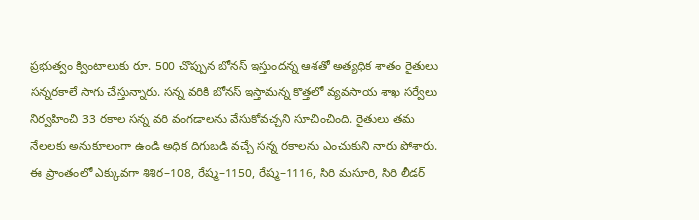ప్రభుత్వం క్వింటాలుకు రూ. 500 చొప్పున బోనస్ ఇస్తుందన్న ఆశతో అత్యధిక శాతం రైతులు సన్నరకాలే సాగు చేస్తున్నారు. సన్న వరికి బోనస్ ఇస్తామన్న కొత్తలో వ్యవసాయ శాఖ సర్వేలు నిర్వహించి 33 రకాల సన్న వరి వంగడాలను వేసుకోవచ్చని సూచించింది. రైతులు తమ నేలలకు అనుకూలంగా ఉండి అధిక దిగుబడి వచ్చే సన్న రకాలను ఎంచుకుని నారు పోశారు. ఈ ప్రాంతంలో ఎక్కువగా శిశిర–108, రేష్మ–1150, రేష్మ–1116, సిరి మసూరి, సిరి లీడర్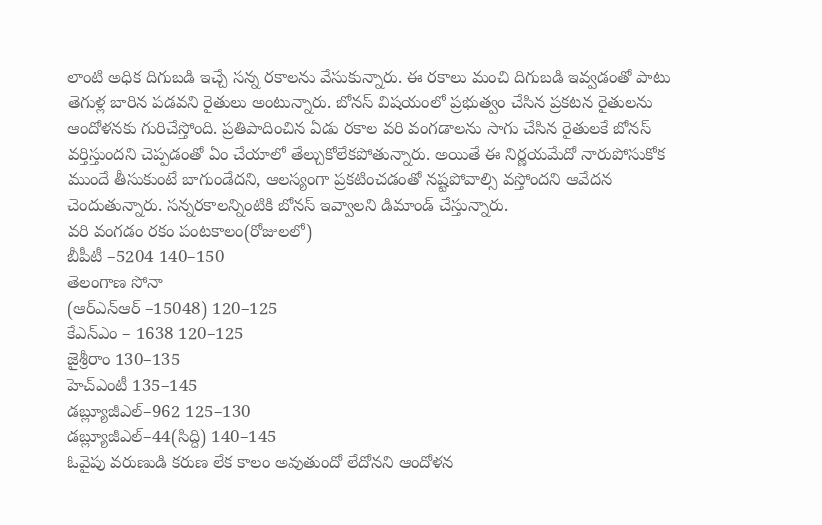లాంటి అధిక దిగుబడి ఇచ్చే సన్న రకాలను వేసుకున్నారు. ఈ రకాలు మంచి దిగుబడి ఇవ్వడంతో పాటు తెగుళ్ల బారిన పడవని రైతులు అంటున్నారు. బోనస్ విషయంలో ప్రభుత్వం చేసిన ప్రకటన రైతులను ఆందోళనకు గురిచేస్తోంది. ప్రతిపాదించిన ఏడు రకాల వరి వంగడాలను సాగు చేసిన రైతులకే బోనస్ వర్తిస్తుందని చెప్పడంతో ఏం చేయాలో తేల్చుకోలేకపోతున్నారు. అయితే ఈ నిర్ణయమేదో నారుపోసుకోక ముందే తీసుకుంటే బాగుండేదని, ఆలస్యంగా ప్రకటించడంతో నష్టపోవాల్సి వస్తోందని ఆవేదన చెందుతున్నారు. సన్నరకాలన్నింటికి బోనస్ ఇవ్వాలని డిమాండ్ చేస్తున్నారు.
వరి వంగడం రకం పంటకాలం(రోజులలో)
బీపీటీ –5204 140–150
తెలంగాణ సోనా
(ఆర్ఎన్ఆర్ –15048) 120–125
కేఎన్ఎం – 1638 120–125
జైశ్రీరాం 130–135
హెచ్ఎంటీ 135–145
డబ్ల్యూజీఎల్–962 125–130
డబ్ల్యూజీఎల్–44(సిద్ది) 140–145
ఓవైపు వరుణుడి కరుణ లేక కాలం అవుతుందో లేదోనని ఆందోళన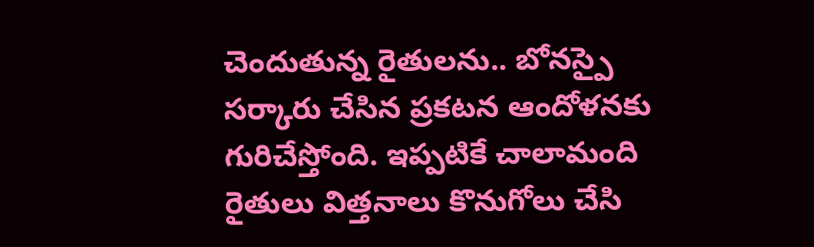చెందుతున్న రైతులను.. బోనస్పై సర్కారు చేసిన ప్రకటన ఆందోళనకు గురిచేస్తోంది. ఇప్పటికే చాలామంది రైతులు విత్తనాలు కొనుగోలు చేసి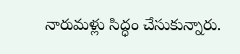నారుమళ్లు సిద్ధం చేసుకున్నారు.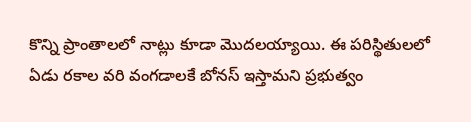కొన్ని ప్రాంతాలలో నాట్లు కూడా మొదలయ్యాయి. ఈ పరిస్థితులలో ఏడు రకాల వరి వంగడాలకే బోనస్ ఇస్తామని ప్రభుత్వం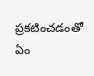ప్రకటించడంతో ఏం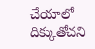చేయాలో దిక్కుతోచని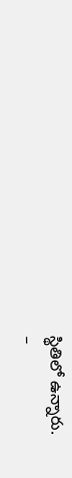స్థితిలో ఉన్నారు.
–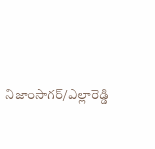నిజాంసాగర్/ఎల్లారెడ్డి